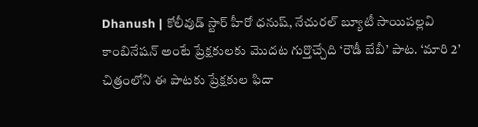Dhanush | కోలీవుడ్ స్టార్ హీరో ధనుష్, నేచురల్ బ్యూటీ సాయిపల్లవి కాంబినేషన్ అంటే ప్రేక్షకులకు మొదట గుర్తొచ్చేది ‘రౌడీ బేబీ’ పాట. ‘మారి 2’ చిత్రంలోని ఈ పాటకు ప్రేక్షకుల ఫిదా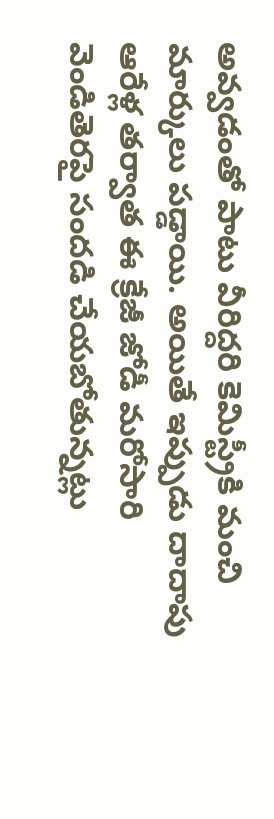అవ్వడంతో పాటు వీరిద్దరి కెమిస్ట్రీకి మంచి మార్కులు పడ్డాయి. అయితే ఇప్పుడు దాదాపు ఆరేళ్ల తర్వాత ఈ క్రేజీ జోడీ మరోసారి వెండితెరపై సందడి చేయబోతున్నట్లు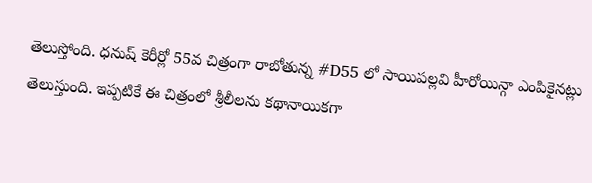తెలుస్తోంది. ధనుష్ కెరీర్లో 55వ చిత్రంగా రాబోతున్న #D55 లో సాయిపల్లవి హీరోయిన్గా ఎంపికైనట్లు తెలుస్తుంది. ఇప్పటికే ఈ చిత్రంలో శ్రీలీలను కథానాయికగా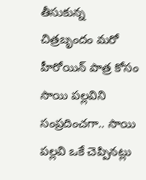తీసుకున్న చిత్రబృందం మరో హీరోయిన్ పాత్ర కోసం సాయి పల్లవిని సంప్రదించగా.. సాయి పల్లవి ఒకే చెప్పినట్లు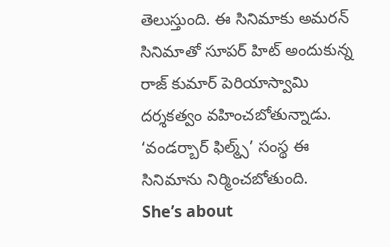తెలుస్తుంది. ఈ సినిమాకు అమరన్ సినిమాతో సూపర్ హిట్ అందుకున్న రాజ్ కుమార్ పెరియాస్వామి దర్శకత్వం వహించబోతున్నాడు. ‘వండర్బార్ ఫిల్మ్స్’ సంస్థ ఈ సినిమాను నిర్మించబోతుంది.
She’s about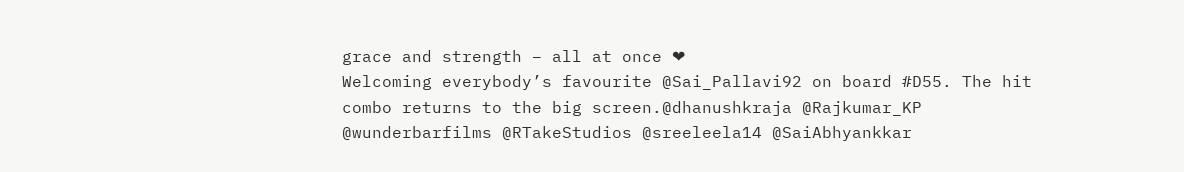grace and strength – all at once ❤
Welcoming everybody’s favourite @Sai_Pallavi92 on board #D55. The hit combo returns to the big screen.@dhanushkraja @Rajkumar_KP @wunderbarfilms @RTakeStudios @sreeleela14 @SaiAbhyankkar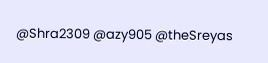@Shra2309 @azy905 @theSreyas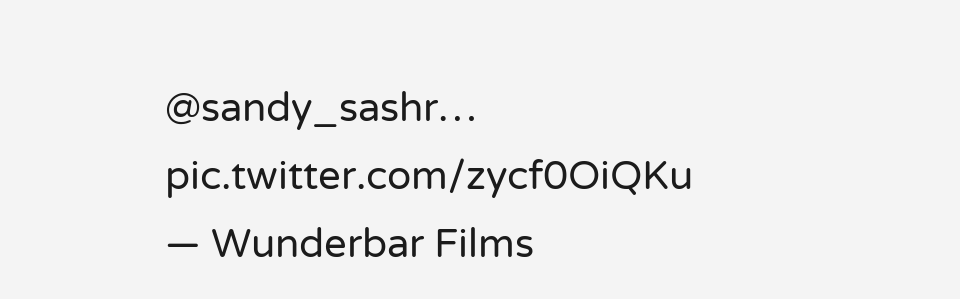@sandy_sashr… pic.twitter.com/zycf0OiQKu
— Wunderbar Films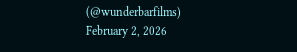(@wunderbarfilms) February 2, 2026